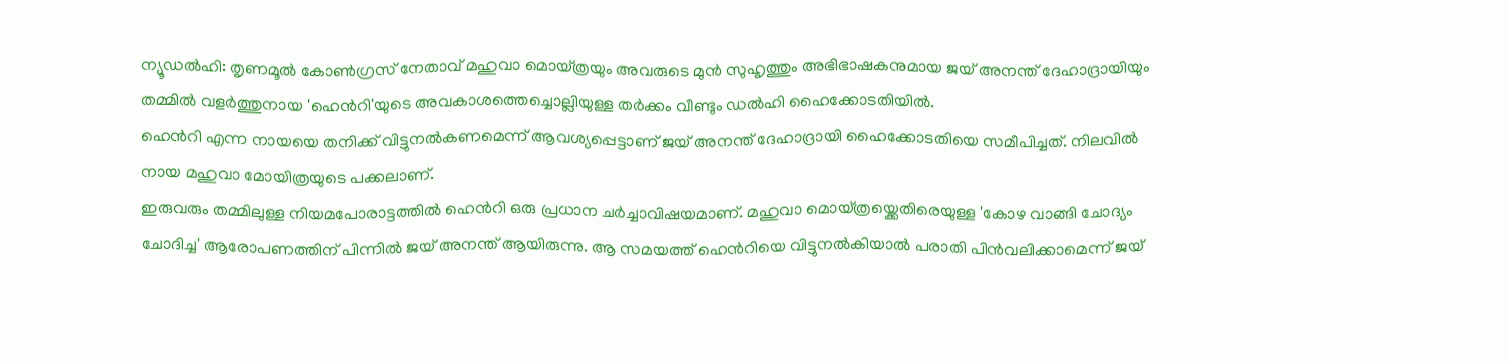ന്യൂഡൽഹി: തൃണമൂൽ കോൺഗ്രസ് നേതാവ് മഹുവാ മൊയ്ത്രയും അവരുടെ മുൻ സുഹൃത്തും അഭിഭാഷകനുമായ ജയ് അനന്ത് ദേഹാദ്രായിയും തമ്മിൽ വളർത്തുനായ 'ഹെൻറി'യുടെ അവകാശത്തെച്ചൊല്ലിയുള്ള തർക്കം വീണ്ടും ഡൽഹി ഹൈക്കോടതിയിൽ.
ഹെൻറി എന്ന നായയെ തനിക്ക് വിട്ടുനൽകണമെന്ന് ആവശ്യപ്പെട്ടാണ് ജയ് അനന്ത് ദേഹാദ്രായി ഹൈക്കോടതിയെ സമീപിച്ചത്. നിലവിൽ നായ മഹുവാ മോയിത്രയുടെ പക്കലാണ്.
ഇരുവരും തമ്മിലുള്ള നിയമപോരാട്ടത്തിൽ ഹെൻറി ഒരു പ്രധാന ചർച്ചാവിഷയമാണ്. മഹുവാ മൊയ്ത്രയ്ക്കെതിരെയുള്ള 'കോഴ വാങ്ങി ചോദ്യം ചോദിച്ച' ആരോപണത്തിന് പിന്നിൽ ജയ് അനന്ത് ആയിരുന്നു. ആ സമയത്ത് ഹെൻറിയെ വിട്ടുനൽകിയാൽ പരാതി പിൻവലിക്കാമെന്ന് ജയ്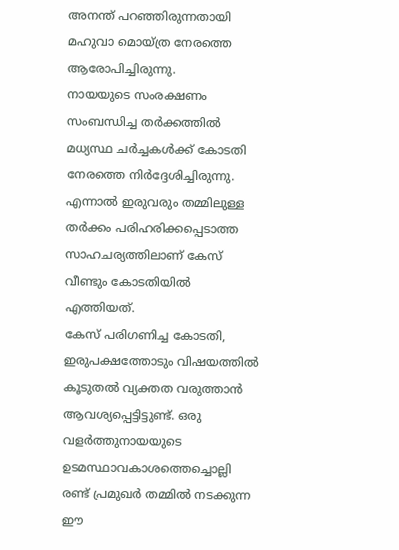അനന്ത് പറഞ്ഞിരുന്നതായി മഹുവാ മൊയ്ത്ര നേരത്തെ ആരോപിച്ചിരുന്നു.
നായയുടെ സംരക്ഷണം സംബന്ധിച്ച തർക്കത്തിൽ മധ്യസ്ഥ ചർച്ചകൾക്ക് കോടതി നേരത്തെ നിർദ്ദേശിച്ചിരുന്നു. എന്നാൽ ഇരുവരും തമ്മിലുള്ള തർക്കം പരിഹരിക്കപ്പെടാത്ത സാഹചര്യത്തിലാണ് കേസ് വീണ്ടും കോടതിയിൽ എത്തിയത്.
കേസ് പരിഗണിച്ച കോടതി, ഇരുപക്ഷത്തോടും വിഷയത്തിൽ കൂടുതൽ വ്യക്തത വരുത്താൻ ആവശ്യപ്പെട്ടിട്ടുണ്ട്. ഒരു വളർത്തുനായയുടെ ഉടമസ്ഥാവകാശത്തെച്ചൊല്ലി രണ്ട് പ്രമുഖർ തമ്മിൽ നടക്കുന്ന ഈ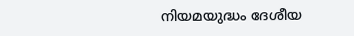നിയമയുദ്ധം ദേശീയ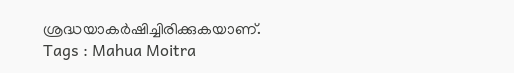ശ്രദ്ധയാകർഷിച്ചിരിക്കുകയാണ്.
Tags : Mahua Moitra